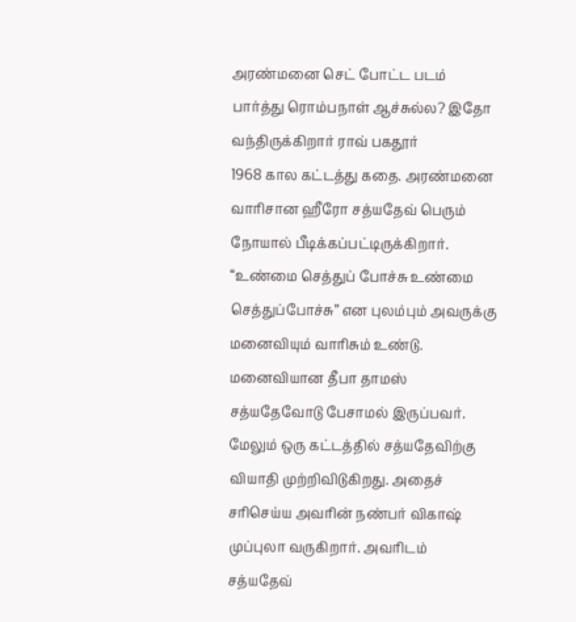அரண்மனை செட் போட்ட படம் பார்த்து ரொம்பநாள் ஆச்சுல்ல? இதோ வந்திருக்கிறார் ராவ் பகதூர்
1968 கால கட்டத்து கதை. அரண்மனை வாரிசான ஹீரோ சத்யதேவ் பெரும் நோயால் பீடிக்கப்பட்டிருக்கிறார். “உண்மை செத்துப் போச்சு உண்மை செத்துப்போச்சு” என புலம்பும் அவருக்கு மனைவியும் வாரிசும் உண்டு. மனைவியான தீபா தாமஸ் சத்யதேவோடு பேசாமல் இருப்பவர். மேலும் ஒரு கட்டத்தில் சத்யதேவிற்கு வியாதி முற்றிவிடுகிறது. அதைச் சரிசெய்ய அவரின் நண்பர் விகாஷ் முப்புலா வருகிறார். அவரிடம் சத்யதேவ்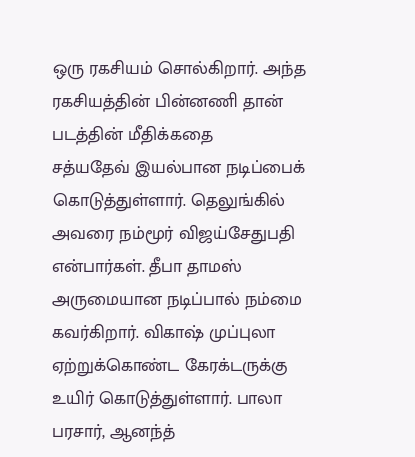ஒரு ரகசியம் சொல்கிறார். அந்த ரகசியத்தின் பின்னணி தான் படத்தின் மீதிக்கதை
சத்யதேவ் இயல்பான நடிப்பைக் கொடுத்துள்ளார். தெலுங்கில் அவரை நம்மூர் விஜய்சேதுபதி என்பார்கள். தீபா தாமஸ் அருமையான நடிப்பால் நம்மை கவர்கிறார். விகாஷ் முப்புலா ஏற்றுக்கொண்ட கேரக்டருக்கு உயிர் கொடுத்துள்ளார். பாலா பரசார், ஆனந்த்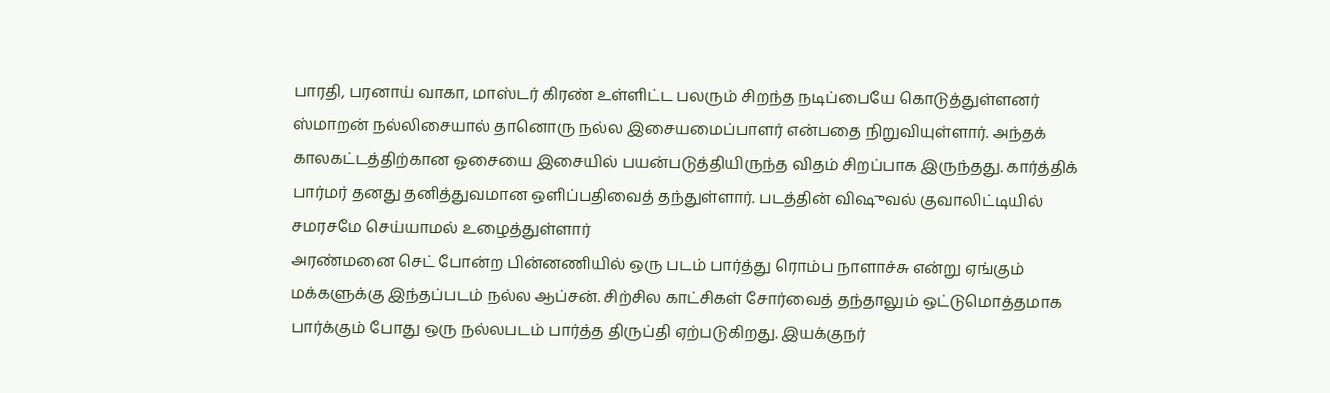பாரதி, பரனாய் வாகா, மாஸ்டர் கிரண் உள்ளிட்ட பலரும் சிறந்த நடிப்பையே கொடுத்துள்ளனர்
ஸ்மாறன் நல்லிசையால் தானொரு நல்ல இசையமைப்பாளர் என்பதை நிறுவியுள்ளார். அந்தக் காலகட்டத்திற்கான ஓசையை இசையில் பயன்படுத்தியிருந்த விதம் சிறப்பாக இருந்தது. கார்த்திக் பார்மர் தனது தனித்துவமான ஒளிப்பதிவைத் தந்துள்ளார். படத்தின் விஷுவல் குவாலிட்டியில் சமரசமே செய்யாமல் உழைத்துள்ளார்
அரண்மனை செட் போன்ற பின்னணியில் ஒரு படம் பார்த்து ரொம்ப நாளாச்சு என்று ஏங்கும் மக்களுக்கு இந்தப்படம் நல்ல ஆப்சன். சிற்சில காட்சிகள் சோர்வைத் தந்தாலும் ஒட்டுமொத்தமாக பார்க்கும் போது ஒரு நல்லபடம் பார்த்த திருப்தி ஏற்படுகிறது. இயக்குநர்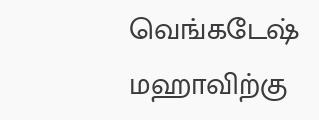வெங்கடேஷ் மஹாவிற்கு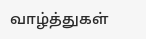வாழ்த்துகள்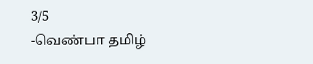3/5
-வெண்பா தமிழ்